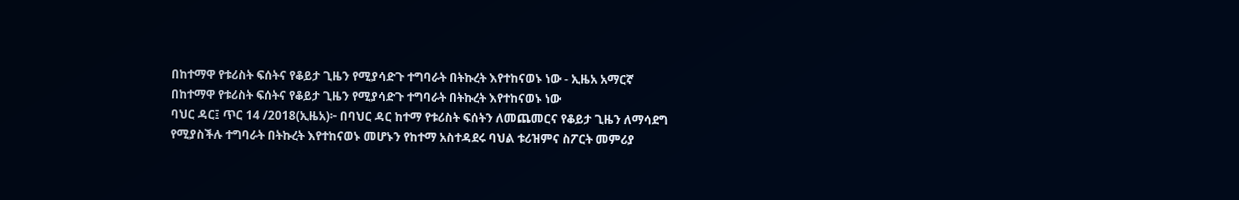በከተማዋ የቱሪስት ፍሰትና የቆይታ ጊዜን የሚያሳድጉ ተግባራት በትኩረት እየተከናወኑ ነው - ኢዜአ አማርኛ
በከተማዋ የቱሪስት ፍሰትና የቆይታ ጊዜን የሚያሳድጉ ተግባራት በትኩረት እየተከናወኑ ነው
ባህር ዳር፤ ጥር 14 /2018(ኢዜአ)፦ በባህር ዳር ከተማ የቱሪስት ፍሰትን ለመጨመርና የቆይታ ጊዜን ለማሳደግ የሚያስችሉ ተግባራት በትኩረት እየተከናወኑ መሆኑን የከተማ አስተዳደሩ ባህል ቱሪዝምና ስፖርት መምሪያ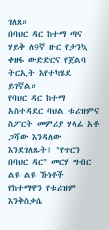ገለጸ።
በባህር ዳር ከተማ ጣና ሃይቅ ለ9ኛ ዙር የታንኳ ቀዘፋ ውድድርና የጀልባ ትርኢት እየተካሄደ ይገኛል።
የባህር ዳር ከተማ አስተዳደር ባህል ቱሪዝምና ስፖርት መምሪያ ሃላፊ አቶ ጋሻው እንዳለው እንደገለጹት፤ "የጥርን በባህር ዳር" መርሃ ግብር ልዩ ልዩ ኹነቶች የከተማዋን የቱሪዝም እንቅስቃሴ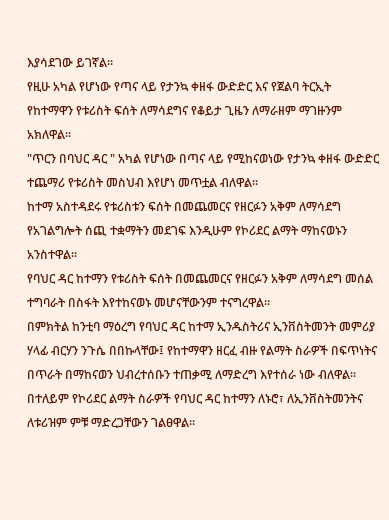እያሳደገው ይገኛል።
የዚሁ አካል የሆነው የጣና ላይ የታንኳ ቀዘፋ ውድድር እና የጀልባ ትርኢት የከተማዋን የቱሪስት ፍሰት ለማሳደግና የቆይታ ጊዜን ለማራዘም ማገዙንም አክለዋል።
"ጥርን በባህር ዳር " አካል የሆነው በጣና ላይ የሚከናወነው የታንኳ ቀዘፋ ውድድር ተጨማሪ የቱሪስት መስህብ እየሆነ መጥቷል ብለዋል።
ከተማ አስተዳደሩ የቱሪስቱን ፍሰት በመጨመርና የዘርፉን አቅም ለማሳደግ የአገልግሎት ሰጪ ተቋማትን መደገፍ እንዲሁም የኮሪደር ልማት ማከናወኑን አንስተዋል።
የባህር ዳር ከተማን የቱሪስት ፍሰት በመጨመርና የዘርፉን አቅም ለማሳደግ መሰል ተግባራት በስፋት እየተከናወኑ መሆናቸውንም ተናግረዋል።
በምክትል ከንቲባ ማዕረግ የባህር ዳር ከተማ ኢንዱስትሪና ኢንቨስትመንት መምሪያ ሃላፊ ብርሃን ንጉሴ በበኩላቸው፤ የከተማዋን ዘርፈ ብዙ የልማት ስራዎች በፍጥነትና በጥራት በማከናወን ህብረተሰቡን ተጠቃሚ ለማድረግ እየተሰራ ነው ብለዋል።
በተለይም የኮሪደር ልማት ስራዎች የባህር ዳር ከተማን ለኑሮ፣ ለኢንቨስትመንትና ለቱሪዝም ምቹ ማድረጋቸውን ገልፀዋል።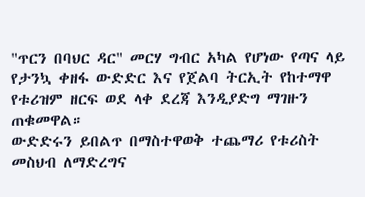"ጥርን በባህር ዳር" መርሃ ግብር አካል የሆነው የጣና ላይ የታንኳ ቀዘፋ ውድድር እና የጀልባ ትርኢት የከተማዋ የቱሪዝም ዘርፍ ወደ ላቀ ደረጃ እንዲያድግ ማገዙን ጠቁመዋል።
ውድድሩን ይበልጥ በማስተዋወቅ ተጨማሪ የቱሪስት መስህብ ለማድረግና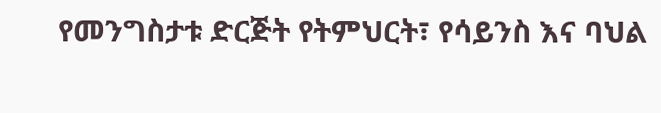የመንግስታቱ ድርጅት የትምህርት፣ የሳይንስ እና ባህል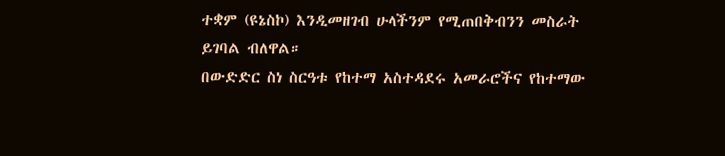ተቋም (ዩኔስኮ) እንዲመዘገብ ሁላችንም የሚጠበቅብንን መስራት ይገባል ብለዋል።
በውድድር ስነ ስርዓቱ የከተማ አስተዳደሩ አመራሮችና የከተማው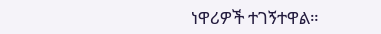ነዋሪዎች ተገኝተዋል።